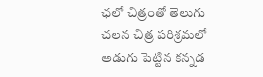ఛలో చిత్రంతో తెలుగు చలన చిత్ర పరిశ్రమలో అడుగు పెట్టిన కన్నడ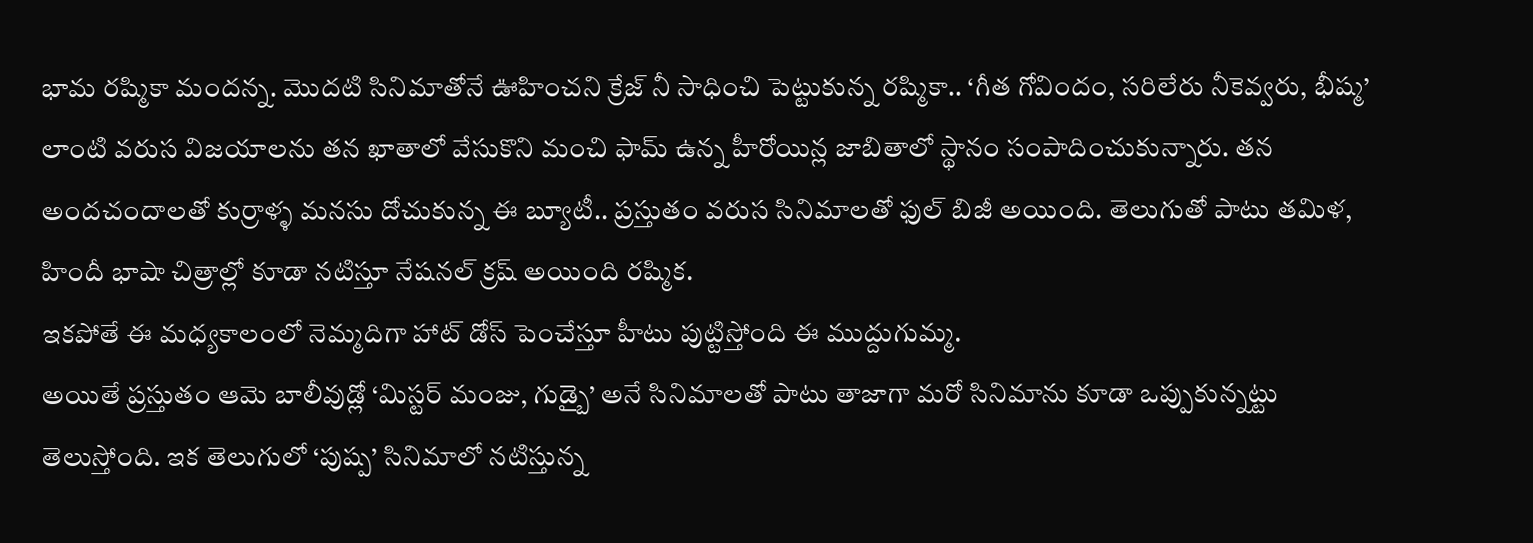భామ రష్మికా మందన్న. మొదటి సినిమాతోనే ఊహించని క్రేజ్ నీ సాధించి పెట్టుకున్న రష్మికా.. ‘గీత గోవిందం, సరిలేరు నీకెవ్వరు, భీష్మ’ లాంటి వరుస విజయాలను తన ఖాతాలో వేసుకొని మంచి ఫామ్ ఉన్న హీరోయిన్ల జాబితాలో స్థానం సంపాదించుకున్నారు. తన అందచందాలతో కుర్రాళ్ళ మనసు దోచుకున్న ఈ బ్యూటీ.. ప్రస్తుతం వరుస సినిమాలతో ఫుల్ బిజీ అయింది. తెలుగుతో పాటు తమిళ, హిందీ భాషా చిత్రాల్లో కూడా నటిస్తూ నేషనల్ క్రష్ అయింది రష్మిక.
ఇకపోతే ఈ మధ్యకాలంలో నెమ్మదిగా హాట్ డోస్ పెంచేస్తూ హీటు పుట్టిస్తోంది ఈ ముద్దుగుమ్మ.
అయితే ప్రస్తుతం ఆమె బాలీవుడ్లో ‘మిస్టర్ మంజు, గుడ్బై’ అనే సినిమాలతో పాటు తాజాగా మరో సినిమాను కూడా ఒప్పుకున్నట్టు తెలుస్తోంది. ఇక తెలుగులో ‘పుష్ప’ సినిమాలో నటిస్తున్న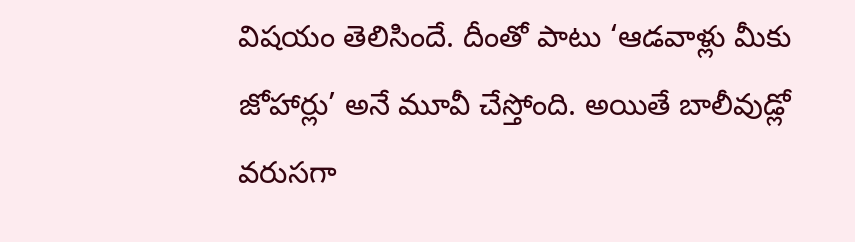విషయం తెలిసిందే. దీంతో పాటు ‘ఆడవాళ్లు మీకు జోహార్లు’ అనే మూవీ చేస్తోంది. అయితే బాలీవుడ్లో వరుసగా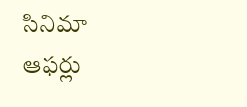సినిమా ఆఫర్లు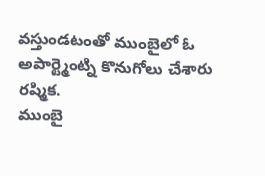వస్తుండటంతో ముంబైలో ఓ అపార్ట్మెంట్ని కొనుగోలు చేశారు రష్మిక.
ముంబై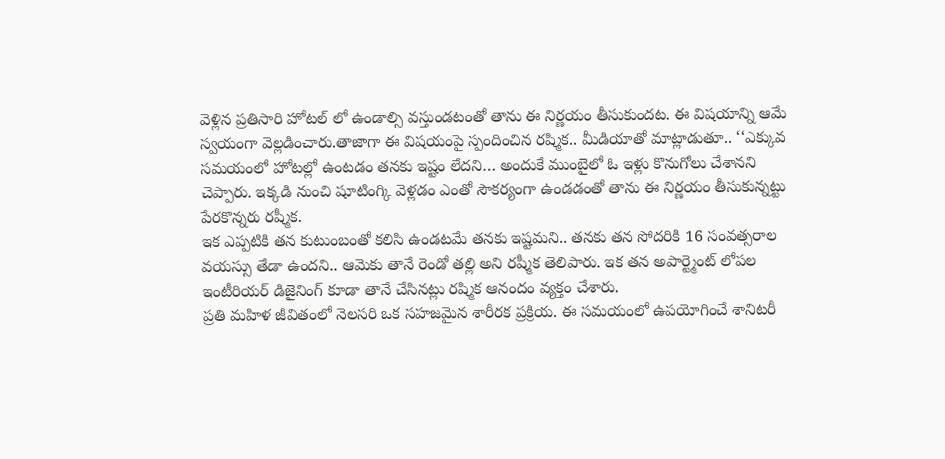వెళ్లిన ప్రతిసారి హోటల్ లో ఉండాల్సి వస్తుండటంతో తాను ఈ నిర్ణయం తీసుకుందట. ఈ విషయాన్ని ఆమే స్వయంగా వెల్లడించారు.తాజాగా ఈ విషయంపై స్పందించిన రష్మిక.. మీడియాతో మాట్లాడుతూ.. ‘‘ఎక్కువ సమయంలో హోటల్లో ఉంటడం తనకు ఇష్టం లేదని… అందుకే ముంబైలో ఓ ఇళ్లు కొనుగోలు చేశానని చెప్పారు. ఇక్కడి నుంచి షూటింగ్కి వెళ్లడం ఎంతో సౌకర్యంగా ఉండడంతో తాను ఈ నిర్ణయం తీసుకున్నట్టు పేరకొన్నరు రష్మీక.
ఇక ఎప్పటికి తన కుటుంబంతో కలిసి ఉండటమే తనకు ఇష్టమని.. తనకు తన సోదరికి 16 సంవత్సరాల వయస్సు తేడా ఉందని.. ఆమెకు తానే రెండో తల్లి అని రష్మీక తెలిపారు. ఇక తన అపార్ట్మెంట్ లోపల ఇంటీరియర్ డిజైనింగ్ కూడా తానే చేసినట్లు రష్మిక ఆనందం వ్యక్తం చేశారు.
ప్రతి మహిళ జీవితంలో నెలసరి ఒక సహజమైన శారీరక ప్రక్రియ. ఈ సమయంలో ఉపయోగించే శానిటరీ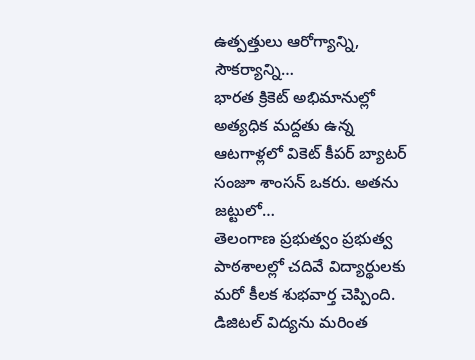ఉత్పత్తులు ఆరోగ్యాన్ని, సౌకర్యాన్ని…
భారత క్రికెట్ అభిమానుల్లో అత్యధిక మద్దతు ఉన్న ఆటగాళ్లలో వికెట్ కీపర్ బ్యాటర్ సంజూ శాంసన్ ఒకరు. అతను జట్టులో…
తెలంగాణ ప్రభుత్వం ప్రభుత్వ పాఠశాలల్లో చదివే విద్యార్థులకు మరో కీలక శుభవార్త చెప్పింది. డిజిటల్ విద్యను మరింత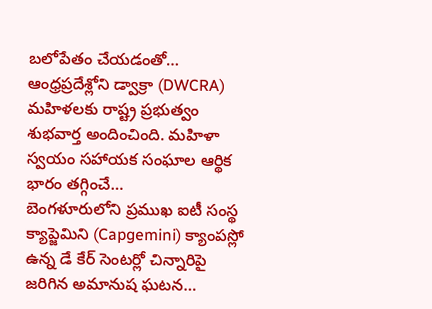బలోపేతం చేయడంతో…
ఆంధ్రప్రదేశ్లోని డ్వాక్రా (DWCRA) మహిళలకు రాష్ట్ర ప్రభుత్వం శుభవార్త అందించింది. మహిళా స్వయం సహాయక సంఘాల ఆర్థిక భారం తగ్గించే…
బెంగళూరులోని ప్రముఖ ఐటీ సంస్థ క్యాప్జెమిని (Capgemini) క్యాంపస్లో ఉన్న డే కేర్ సెంటర్లో చిన్నారిపై జరిగిన అమానుష ఘటన…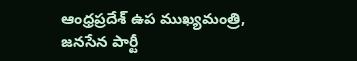ఆంధ్రప్రదేశ్ ఉప ముఖ్యమంత్రి, జనసేన పార్టీ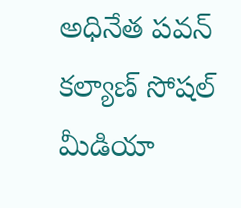అధినేత పవన్ కల్యాణ్ సోషల్ మీడియా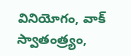వినియోగం, వాక్ స్వాతంత్ర్యం,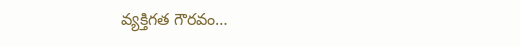వ్యక్తిగత గౌరవం…